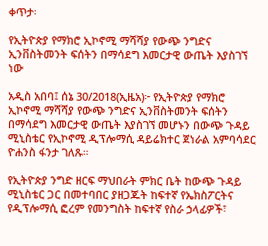ቀጥታ፡

የኢትዮጵያ የማክሮ ኢኮኖሚ ማሻሻያ የውጭ ንግድና ኢንቨስትመንት ፍሰትን በማሳደግ እመርታዊ ውጤት እያስገኘ ነው

አዲስ አበባ፤ ሰኔ 30/2018(ኢዜአ)፦ የኢትዮጵያ የማክሮ ኢኮኖሚ ማሻሻያ የውጭ ንግድና ኢንቨስትመንት ፍሰትን በማሳደግ እመርታዊ ውጤት እያስገኘ መሆኑን በውጭ ጉዳይ ሚኒስቴር የኢኮኖሚ ዲፕሎማሲ ዳይሬክተር ጀነራል አምባሳደር ዮሐንስ ፋንታ ገለጹ።

የኢትዮጵያ ንግድ ዘርፍ ማህበራት ምክር ቤት ከውጭ ጉዳይ ሚኒስቴር ጋር በመተባበር ያዘጋጁት ከፍተኛ የኤክስፖርትና የዲፕሎማሲ ፎረም የመንግስት ከፍተኛ የስራ ኃላፊዎች፣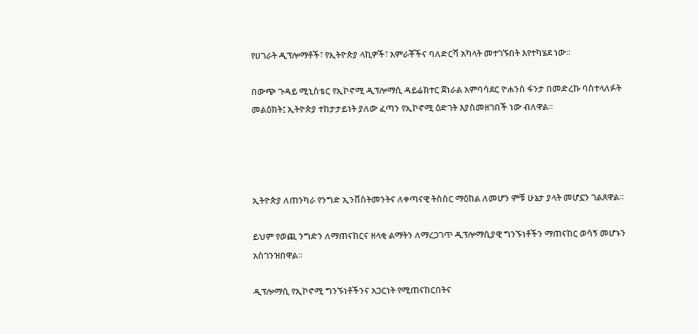የሀገራት ዲፕሎማቶች፣ የኢትዮጵያ ላኪዎች፣ አምራቾችና ባለድርሻ አካላት መተገኙበት እየተካሄደ ነው።

በውጭ ጉዳይ ሚኒስቴር የኢኮኖሚ ዲፕሎማሲ ዳይሬክተር ጀነራል አምባሳደር ዮሐንስ ፋንታ በመድረኩ ባስተላለፉት መልዕክት፤ ኢትዮጵያ ተከታታይነት ያለው ፈጣን የኢኮኖሚ ዕድገት እያስመዘገበች ነው ብለዋል።




ኢትዮጵያ ለጠንካራ የንግድ ኢንቨስትመንትና ለቀጣናዊ ትስስር ማዕከል ለመሆን ምቹ ሁኔታ ያላት መሆኗን ገልጸዋል።

ይህም የወጪ ንግድን ለማጠናከርና ዘላቂ ልማትን ለማረጋገጥ ዲፕሎማሲያዊ ግንኙነቶችን ማጠናከር ወሳኝ መሆኑን አስገንዝበዋል።

ዲፕሎማሲ የኢኮኖሚ ግንኙነቶችንና አጋርነት የሚጠናከርበትና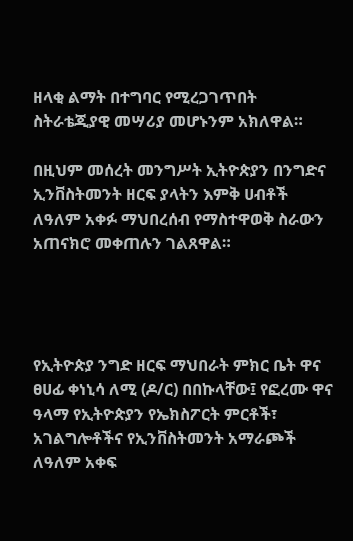ዘላቂ ልማት በተግባር የሚረጋገጥበት ስትራቴጂያዊ መሣሪያ መሆኑንም አክለዋል።

በዚህም መሰረት መንግሥት ኢትዮጵያን በንግድና ኢንቨስትመንት ዘርፍ ያላትን እምቅ ሀብቶች ለዓለም አቀፉ ማህበረሰብ የማስተዋወቅ ስራውን አጠናክሮ መቀጠሉን ገልጸዋል።




የኢትዮጵያ ንግድ ዘርፍ ማህበራት ምክር ቤት ዋና ፀሀፊ ቀነኒሳ ለሚ (ዶ/ር) በበኩላቸው፤ የፎረሙ ዋና ዓላማ የኢትዮጵያን የኤክስፖርት ምርቶች፣ አገልግሎቶችና የኢንቨስትመንት አማራጮች ለዓለም አቀፍ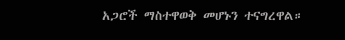አጋሮች ማስተዋወቅ መሆኑን ተናግረዋል።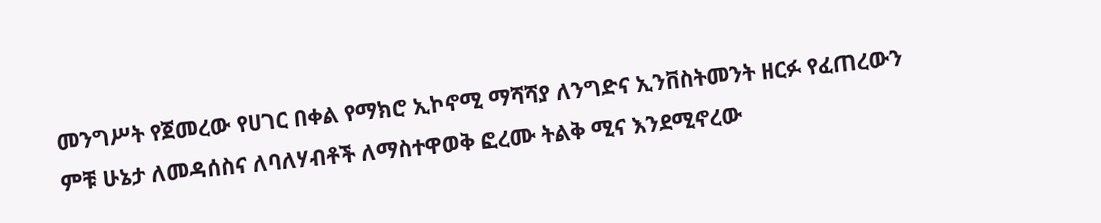መንግሥት የጀመረው የሀገር በቀል የማክሮ ኢኮኖሚ ማሻሻያ ለንግድና ኢንቨስትመንት ዘርፉ የፈጠረውን ምቹ ሁኔታ ለመዳሰስና ለባለሃብቶች ለማስተዋወቅ ፎረሙ ትልቅ ሚና እንደሚኖረው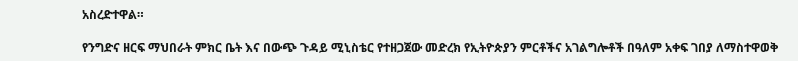አስረድተዋል።

የንግድና ዘርፍ ማህበራት ምክር ቤት እና በውጭ ጉዳይ ሚኒስቴር የተዘጋጀው መድረክ የኢትዮጵያን ምርቶችና አገልግሎቶች በዓለም አቀፍ ገበያ ለማስተዋወቅ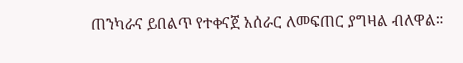ጠንካራና ይበልጥ የተቀናጀ አሰራር ለመፍጠር ያግዛል ብለዋል።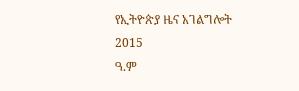የኢትዮጵያ ዜና አገልግሎት
2015
ዓ.ም